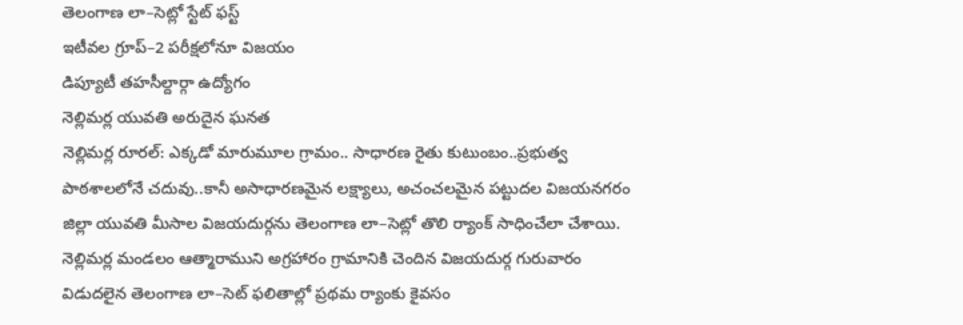తెలంగాణ లా–సెట్లో స్టేట్ ఫస్ట్
ఇటీవల గ్రూప్–2 పరీక్షలోనూ విజయం
డిప్యూటీ తహసీల్దార్గా ఉద్యోగం
నెల్లిమర్ల యువతి అరుదైన ఘనత
నెల్లిమర్ల రూరల్: ఎక్కడో మారుమూల గ్రామం.. సాధారణ రైతు కుటుంబం..ప్రభుత్వ పాఠశాలలోనే చదువు..కానీ అసాధారణమైన లక్ష్యాలు, అచంచలమైన పట్టుదల విజయనగరం జిల్లా యువతి మీసాల విజయదుర్గను తెలంగాణ లా–సెట్లో తొలి ర్యాంక్ సాధించేలా చేశాయి. నెల్లిమర్ల మండలం ఆత్మారాముని అగ్రహారం గ్రామానికి చెందిన విజయదుర్గ గురువారం విడుదలైన తెలంగాణ లా–సెట్ ఫలితాల్లో ప్రథమ ర్యాంకు కైవసం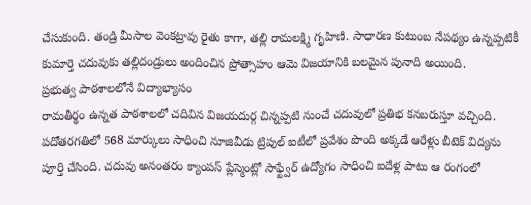చేసుకుంది. తండ్రి మీసాల వెంకట్రావు రైతు కాగా, తల్లి రామలక్ష్మి గృహిణి. సాధారణ కుటుంబ నేపథ్యం ఉన్నప్పటికీ కుమార్తె చదువుకు తల్లిదండ్రులు అందించిన ప్రోత్సాహం ఆమె విజయానికి బలమైన పునాది అయింది.
ప్రభుత్వ పాఠశాలలోనే విద్యాభ్యాసం
రామతీర్థం ఉన్నత పాఠశాలలో చదివిన విజయదుర్గ చిన్నప్పటి నుంచే చదువులో ప్రతిభ కనబరుస్తూ వచ్చింది. పదోతరగతిలో 568 మార్కులు సాధించి నూజివీడు ట్రిపుల్ ఐటీలో ప్రవేశం పొంది అక్కడే ఆరేళ్లు బీటెక్ విద్యను పూర్తి చేసింది. చదువు అనంతరం క్యాంపస్ ప్లేస్మెంట్లో సాఫ్ట్వేర్ ఉద్యోగం సాధించి ఐదేళ్ల పాటు ఆ రంగంలో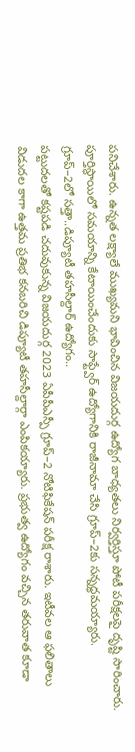పనిచేశారు. ఉన్నత లక్ష్యాలే ముఖ్యమని భావించిన విజయదుర్గ ఉద్యోగ బాధ్యతలు నిర్వర్తిస్తూ పోటీ పరీక్షలపై దృష్టి సారించారు. పూర్తిస్థాయిలో సమయాన్ని కేటాయించేందుకు సాఫ్ట్వేర్ ఉద్యోగానికి రాజీనామా చేసి గ్రూప్–2కు సన్నద్ధమయ్యారు.
గ్రూప్–2లో సత్తా..డిప్యూటీ తహసీల్దార్ ఉద్యోగం..
పట్టుదలతో కష్టపడి చదువుకున్న విజయదుర్గ 2023 ఏపీపీఎస్పీ గ్రూప్–2 నోటిఫికేషన్ పరీక్ష రాశారు. ఇటీవల ఆ ఫలితాలు విడుదల కాగా ఉత్తమ ప్రతిభ కనబరిచి డిప్యూటీ తహసీల్దార్గా ఎంపికయ్యారు. ప్రభుత్వ ఉద్యోగం వచ్చిన తరువాత కూడా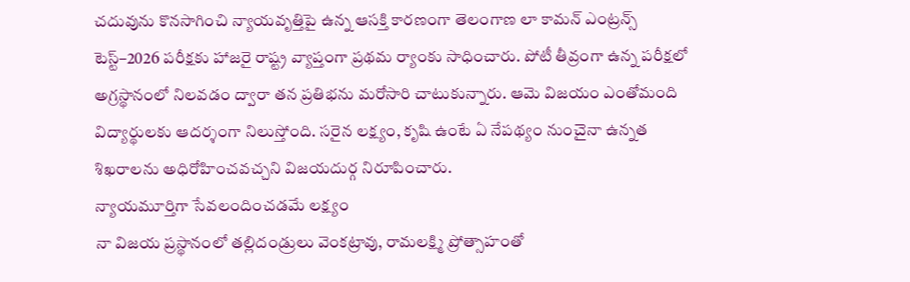చదువును కొనసాగించి న్యాయవృత్తిపై ఉన్న ఆసక్తి కారణంగా తెలంగాణ లా కామన్ ఎంట్రన్స్ టెస్ట్–2026 పరీక్షకు హాజరై రాష్ట్ర వ్యాప్తంగా ప్రథమ ర్యాంకు సాధించారు. పోటీ తీవ్రంగా ఉన్న పరీక్షలో అగ్రస్థానంలో నిలవడం ద్వారా తన ప్రతిభను మరోసారి చాటుకున్నారు. ఆమె విజయం ఎంతోమంది విద్యార్థులకు ఆదర్శంగా నిలుస్తోంది. సరైన లక్ష్యం, కృషి ఉంటే ఏ నేపథ్యం నుంచైనా ఉన్నత శిఖరాలను అధిరోహించవచ్చని విజయదుర్గ నిరూపించారు.
న్యాయమూర్తిగా సేవలందించడమే లక్ష్యం
నా విజయ ప్రస్థానంలో తల్లిదండ్రులు వెంకట్రావు, రామలక్ష్మి ప్రోత్సాహంతో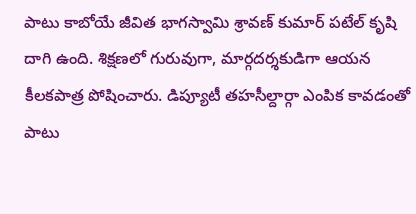పాటు కాబోయే జీవిత భాగస్వామి శ్రావణ్ కుమార్ పటేల్ కృషి దాగి ఉంది. శిక్షణలో గురువుగా, మార్గదర్శకుడిగా ఆయన కీలకపాత్ర పోషించారు. డిప్యూటీ తహసీల్దార్గా ఎంపిక కావడంతో పాటు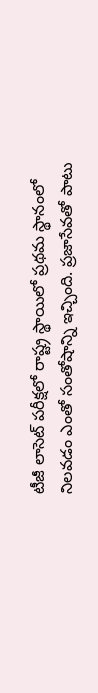టీజీ లాసెట్ పరీక్షలో రాష్ట్ర స్థాయిలో ప్రథమ స్థానంలో నిలవడం ఎంతో సంతోషాన్ని ఇచ్చింది. ప్రజాసేవతో పాటు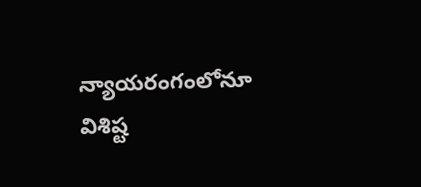న్యాయరంగంలోనూ విశిష్ట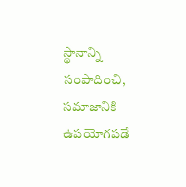స్థానాన్ని సంపాదించి, సమాజానికి ఉపయోగపడే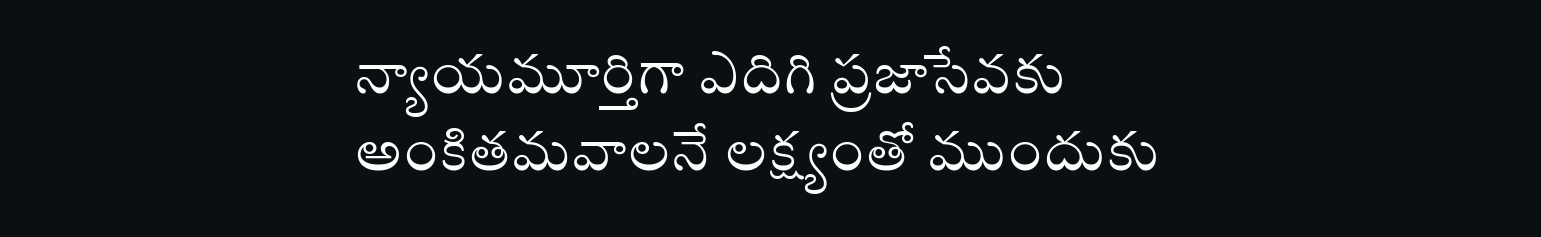న్యాయమూర్తిగా ఎదిగి ప్రజాసేవకు అంకితమవాలనే లక్ష్యంతో ముందుకు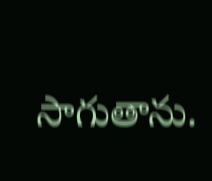సాగుతాను.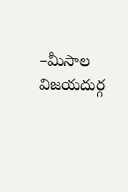–మీసాల విజయదుర్గ